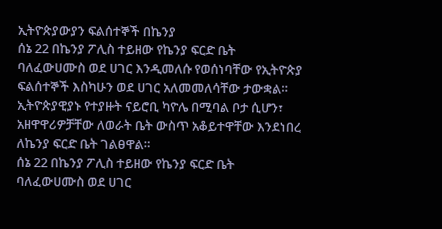ኢትዮጵያውያን ፍልሰተኞች በኬንያ
ሰኔ 22 በኬንያ ፖሊስ ተይዘው የኬንያ ፍርድ ቤት ባለፈውሀሙስ ወደ ሀገር እንዲመለሱ የወሰነባቸው የኢትዮጵያ ፍልሰተኞች እስካሁን ወደ ሀገር አለመመለሳቸው ታውቋል። ኢትዮጵያዊያኑ የተያዙት ናይሮቢ ካዮሌ በሚባል ቦታ ሲሆን፣ አዘዋዋሪዎቻቸው ለወራት ቤት ውስጥ አቆይተዋቸው እንደነበረ ለኬንያ ፍርድ ቤት ገልፀዋል።
ሰኔ 22 በኬንያ ፖሊስ ተይዘው የኬንያ ፍርድ ቤት ባለፈውሀሙስ ወደ ሀገር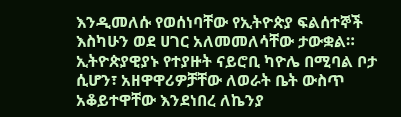እንዲመለሱ የወሰነባቸው የኢትዮጵያ ፍልሰተኞች እስካሁን ወደ ሀገር አለመመለሳቸው ታውቋል። ኢትዮጵያዊያኑ የተያዙት ናይሮቢ ካዮሌ በሚባል ቦታ ሲሆን፣ አዘዋዋሪዎቻቸው ለወራት ቤት ውስጥ አቆይተዋቸው እንደነበረ ለኬንያ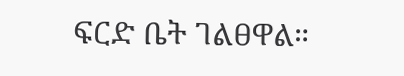ፍርድ ቤት ገልፀዋል።